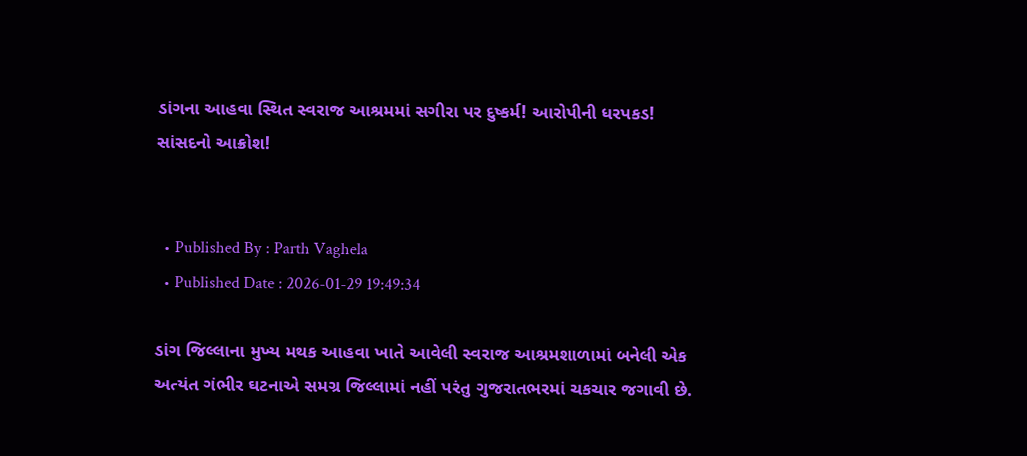ડાંગના આહવા સ્થિત સ્વરાજ આશ્રમમાં સગીરા પર દુષ્કર્મ! આરોપીની ધરપકડ! સાંસદનો આક્રોશ!


  • Published By : Parth Vaghela
  • Published Date : 2026-01-29 19:49:34

ડાંગ જિલ્લાના મુખ્ય મથક આહવા ખાતે આવેલી સ્વરાજ આશ્રમશાળામાં બનેલી એક અત્યંત ગંભીર ઘટનાએ સમગ્ર જિલ્લામાં નહીં પરંતુ ગુજરાતભરમાં ચકચાર જગાવી છે.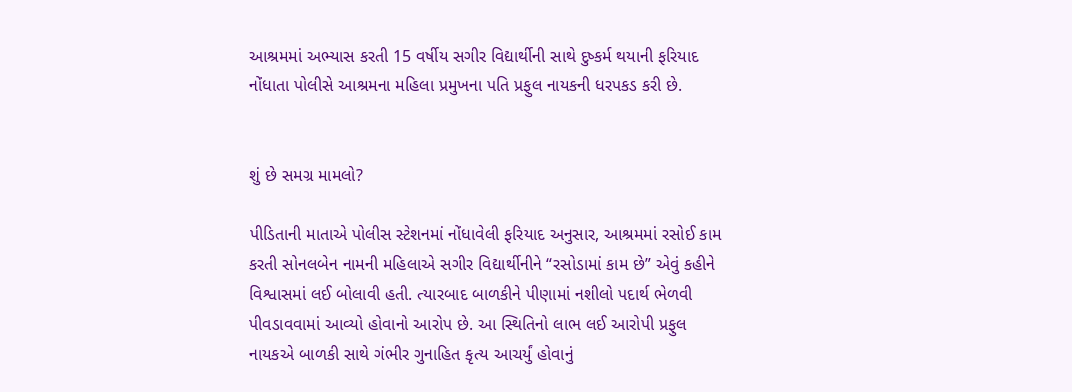આશ્રમમાં અભ્યાસ કરતી 15 વર્ષીય સગીર વિદ્યાર્થીની સાથે દુષ્કર્મ થયાની ફરિયાદ નોંધાતા પોલીસે આશ્રમના મહિલા પ્રમુખના પતિ પ્રફુલ નાયકની ધરપકડ કરી છે.


શું છે સમગ્ર મામલો?

પીડિતાની માતાએ પોલીસ સ્ટેશનમાં નોંધાવેલી ફરિયાદ અનુસાર, આશ્રમમાં રસોઈ કામ કરતી સોનલબેન નામની મહિલાએ સગીર વિદ્યાર્થીનીને “રસોડામાં કામ છે” એવું કહીને વિશ્વાસમાં લઈ બોલાવી હતી. ત્યારબાદ બાળકીને પીણામાં નશીલો પદાર્થ ભેળવી પીવડાવવામાં આવ્યો હોવાનો આરોપ છે. આ સ્થિતિનો લાભ લઈ આરોપી પ્રફુલ નાયકએ બાળકી સાથે ગંભીર ગુનાહિત કૃત્ય આચર્યું હોવાનું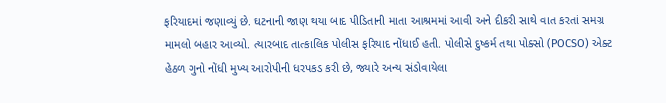ફરિયાદમાં જણાવ્યું છે. ઘટનાની જાણ થયા બાદ પીડિતાની માતા આશ્રમમાં આવી અને દીકરી સાથે વાત કરતાં સમગ્ર મામલો બહાર આવ્યો. ત્યારબાદ તાત્કાલિક પોલીસ ફરિયાદ નોંધાઈ હતી. પોલીસે દુષ્કર્મ તથા પોક્સો (POCSO) એક્ટ હેઠળ ગુનો નોંધી મુખ્ય આરોપીની ધરપકડ કરી છે, જ્યારે અન્ય સંડોવાયેલા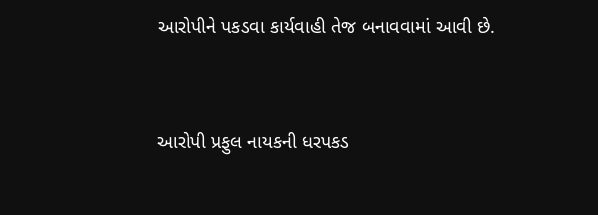આરોપીને પકડવા કાર્યવાહી તેજ બનાવવામાં આવી છે.


આરોપી પ્રફુલ નાયકની ધરપકડ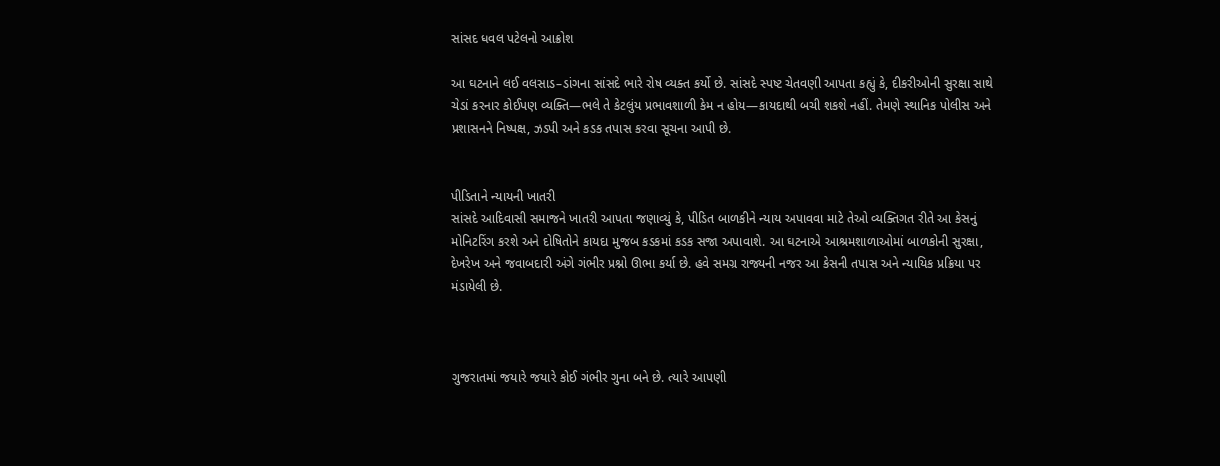સાંસદ ધવલ પટેલનો આક્રોશ

આ ઘટનાને લઈ વલસાડ–ડાંગના સાંસદે ભારે રોષ વ્યક્ત કર્યો છે. સાંસદે સ્પષ્ટ ચેતવણી આપતા કહ્યું કે, દીકરીઓની સુરક્ષા સાથે ચેડાં કરનાર કોઈપણ વ્યક્તિ—ભલે તે કેટલુંય પ્રભાવશાળી કેમ ન હોય—કાયદાથી બચી શકશે નહીં. તેમણે સ્થાનિક પોલીસ અને પ્રશાસનને નિષ્પક્ષ, ઝડપી અને કડક તપાસ કરવા સૂચના આપી છે.


પીડિતાને ન્યાયની ખાતરી
સાંસદે આદિવાસી સમાજને ખાતરી આપતા જણાવ્યું કે, પીડિત બાળકીને ન્યાય અપાવવા માટે તેઓ વ્યક્તિગત રીતે આ કેસનું મોનિટરિંગ કરશે અને દોષિતોને કાયદા મુજબ કડકમાં કડક સજા અપાવાશે. આ ઘટનાએ આશ્રમશાળાઓમાં બાળકોની સુરક્ષા, દેખરેખ અને જવાબદારી અંગે ગંભીર પ્રશ્નો ઊભા કર્યા છે. હવે સમગ્ર રાજ્યની નજર આ કેસની તપાસ અને ન્યાયિક પ્રક્રિયા પર મંડાયેલી છે.



ગુજરાતમાં જયારે જયારે કોઈ ગંભીર ગુના બને છે. ત્યારે આપણી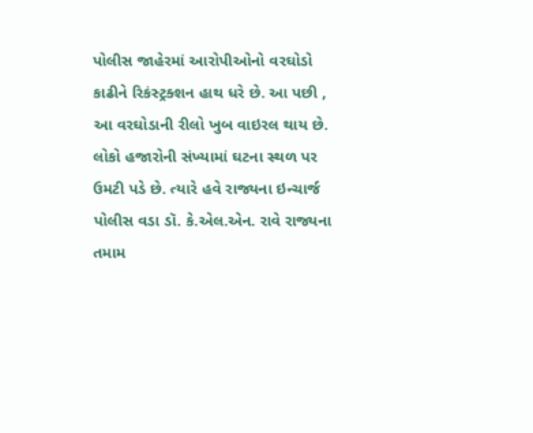પોલીસ જાહેરમાં આરોપીઓનો વરઘોડો કાઢીને રિકંસ્ટ્રક્શન હાથ ધરે છે. આ પછી , આ વરઘોડાની રીલો ખુબ વાઇરલ થાય છે. લોકો હજારોની સંખ્યામાં ઘટના સ્થળ પર ઉમટી પડે છે. ત્યારે હવે રાજ્યના ઇન્ચાર્જ પોલીસ વડા ડૉ. કે.એલ.એન. રાવે રાજ્યના તમામ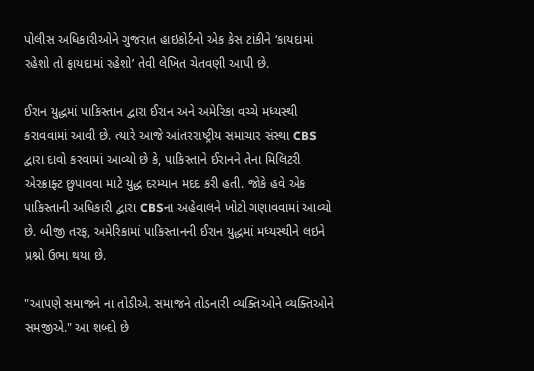પોલીસ અધિકારીઓને ગુજરાત હાઇકોર્ટનો એક કેસ ટાંકીને ‘કાયદામાં રહેશો તો ફાયદામાં રહેશો’ તેવી લેખિત ચેતવણી આપી છે.

ઈરાન યુદ્ધમાં પાકિસ્તાન દ્વારા ઈરાન અને અમેરિકા વચ્ચે મધ્યસ્થી કરાવવામાં આવી છે. ત્યારે આજે આંતરરાષ્ટ્રીય સમાચાર સંસ્થા CBS દ્વારા દાવો કરવામાં આવ્યો છે કે, પાકિસ્તાને ઈરાનને તેના મિલિટરી એરક્રાફ્ટ છુપાવવા માટે યુદ્ધ દરમ્યાન મદદ કરી હતી. જોકે હવે એક પાકિસ્તાની અધિકારી દ્વારા CBSના અહેવાલને ખોટો ગણાવવામાં આવ્યો છે. બીજી તરફ, અમેરિકામાં પાકિસ્તાનની ઈરાન યુદ્ધમાં મધ્યસ્થીને લઇને પ્રશ્નો ઉભા થયા છે.

"આપણે સમાજને ના તોડીએ. સમાજને તોડનારી વ્યક્તિઓને વ્યક્તિઓને સમજીએ." આ શબ્દો છે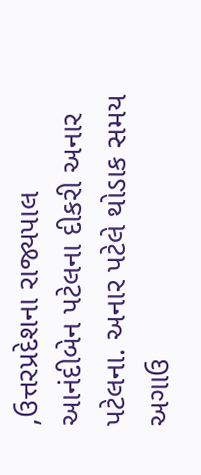,ઉત્તરપ્રદેશના રાજ્યપાલ આનંદીબેન પટેલના દીકરી અનાર પટેલના. અનાર પટેલે થોડાક સમય અગાઉ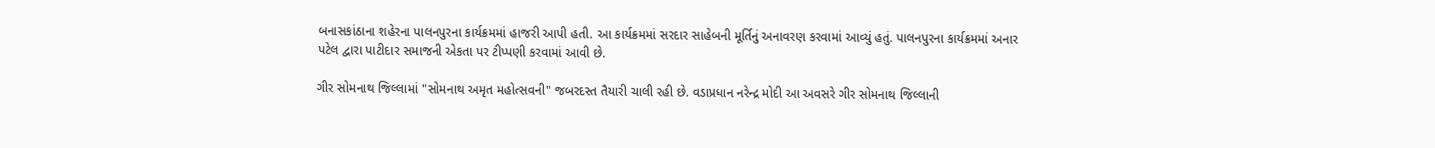બનાસકાંઠાના શહેરના પાલનપુરના કાર્યક્રમમાં હાજરી આપી હતી. આ કાર્યક્રમમાં સરદાર સાહેબની મૂર્તિનું અનાવરણ કરવામાં આવ્યું હતું. પાલનપુરના કાર્યક્રમમાં અનાર પટેલ દ્વારા પાટીદાર સમાજની એકતા પર ટીપ્પણી કરવામાં આવી છે.

ગીર સોમનાથ જિલ્લામાં "સોમનાથ અમૃત મહોત્સવની" જબરદસ્ત તૈયારી ચાલી રહી છે. વડાપ્રધાન નરેન્દ્ર મોદી આ અવસરે ગીર સોમનાથ જિલ્લાની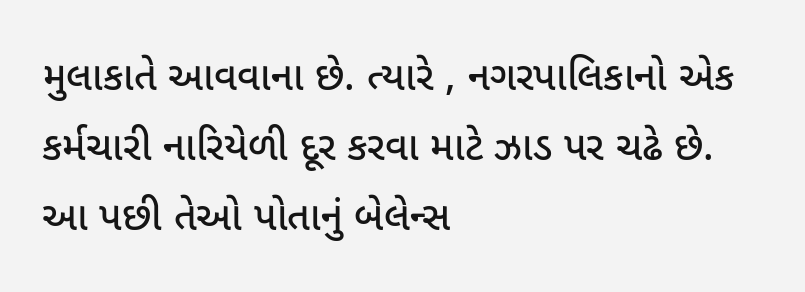મુલાકાતે આવવાના છે. ત્યારે , નગરપાલિકાનો એક કર્મચારી નારિયેળી દૂર કરવા માટે ઝાડ પર ચઢે છે. આ પછી તેઓ પોતાનું બેલેન્સ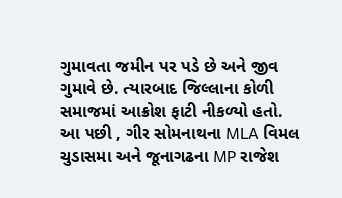ગુમાવતા જમીન પર પડે છે અને જીવ ગુમાવે છે. ત્યારબાદ જિલ્લાના કોળી સમાજમાં આક્રોશ ફાટી નીકળ્યો હતો. આ પછી , ગીર સોમનાથના MLA વિમલ ચુડાસમા અને જૂનાગઢના MP રાજેશ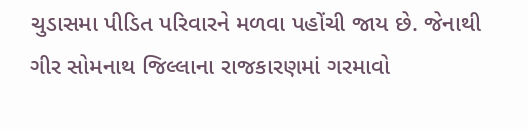ચુડાસમા પીડિત પરિવારને મળવા પહોંચી જાય છે. જેનાથી ગીર સોમનાથ જિલ્લાના રાજકારણમાં ગરમાવો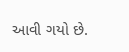આવી ગયો છે.